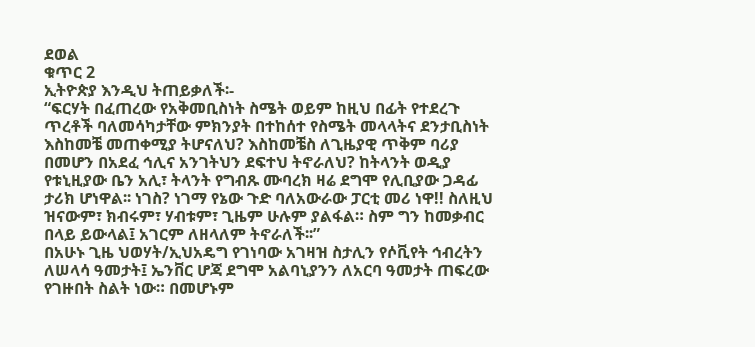ደወል
ቁጥር 2
ኢትዮጵያ እንዲህ ትጠይቃለች፡-
“ፍርሃት በፈጠረው የአቅመቢስነት ስሜት ወይም ከዚህ በፊት የተደረጉ ጥረቶች ባለመሳካታቸው ምክንያት በተከሰተ የስሜት መላላትና ደንታቢስነት እስከመቼ መጠቀሚያ ትሆናለህ? እስከመቼስ ለጊዜያዊ ጥቅም ባሪያ በመሆን በአደፈ ኅሊና አንገትህን ደፍተህ ትኖራለህ? ከትላንት ወዲያ የቱኒዚያው ቤን አሊ፣ ትላንት የግብጹ ሙባረክ ዛሬ ደግሞ የሊቢያው ጋዳፊ ታሪክ ሆነዋል፡፡ ነገስ? ነገማ የኔው ጉድ ባለአውራው ፓርቲ መሪ ነዋ!! ስለዚህ ዝናውም፣ ክብሩም፣ ሃብቱም፣ ጊዜም ሁሉም ያልፋል። ስም ግን ከመቃብር በላይ ይውላል፤ አገርም ለዘላለም ትኖራለች፡፡”
በአሁኑ ጊዜ ህወሃት/ኢህአዴግ የገነባው አገዛዝ ስታሊን የሶቪየት ኅብረትን ለሠላሳ ዓመታት፤ ኤንቨር ሆጃ ደግሞ አልባኒያንን ለአርባ ዓመታት ጠፍረው የገዙበት ስልት ነው። በመሆኑም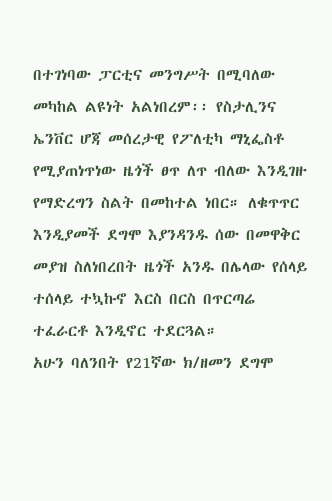በተገነባው ፓርቲና መንግሥት በሚባለው መካከል ልዩነት አልነበረም፡፡ የስታሊንና ኤንቨር ሆጃ መሰረታዊ የፖለቲካ ማኒፌስቶ የሚያጠነጥነው ዜጎች ፀጥ ለጥ ብለው እንዲገዙ የማድረግን ስልት በመከተል ነበር። ለቁጥጥር እንዲያመች ደግሞ እያንዳንዱ ሰው በመዋቅር መያዝ ስለነበረበት ዜጎች አንዱ በሌላው የሰላይ ተሰላይ ተኳኩኖ እርስ በርስ በጥርጣሬ ተፈራርቶ እንዲኖር ተደርጓል።
አሁን ባለንበት የ21ኛው ክ/ዘመን ደግሞ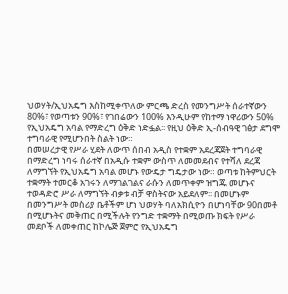ህወሃት/ኢህአዴግ እስከሚቀጥለው ምርጫ ድረስ የመንግሥት ሰራተኛውን 80%፣ የወጣቱን 90%፣ የገበሬውን 100% እንዲሁም የከተማ ነዋሪውን 50% የኢህአዴግ አባል የማድረግ ዕቅድ ነድፏል፡፡ የዚህ ዕቅድ ኢ-ሰብዓዊ ገፅታ ደግሞ ተግባራዊ የሚሆንበት ስልት ነው።
በመሠረታዊ የሥራ ሂደት ለውጥ ሰበብ አዲስ የተቋም አደረጃጀት ተግባራዊ በማድረግ ነባሩ ሰራተኛ በአዲሱ ተቋም ውስጥ ለመመደብና የተሻለ ደረጃ ለማግኘት የኢህአዴግ አባል መሆኑ የውዴታ ግዴታው ነው። ወጣቱ ከትምህርት ተቋማት ተመርቆ አገሩን ለማገልገልና ራሱን ለመጥቀም ዝግጁ መሆኑና ተወዳድሮ ሥራ ለማግኘት ብቃቱ ብቻ ዋስትናው አይደለም፡፡ በመሆኑም በመንግሥት መስሪያ ቤቶችም ሆነ ህወሃት ባለአክሲዮን በሆነባቸው 90በመቶ በሚሆኑትና መቅጠር በሚችሉት የንግድ ተቋማት በሚወጡ ክፍት የሥራ መደቦች ለመቀጠር ከኮሌጅ ጀምሮ የኢህአዴግ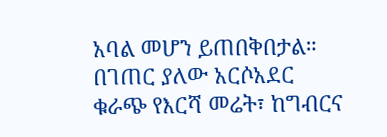አባል መሆን ይጠበቅበታል።
በገጠር ያለው አርሶአደር ቁራጭ የእርሻ መሬት፣ ከግብርና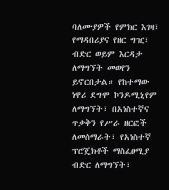ባለሙያዎች የምክር እገዛ፣ የማዳበሪያና የዘር ግዢ፣ ብድር ወይም እርዳታ ለማግኘት መወየን ይኖርበታል። የከተማው ነዋሪ ደግሞ ኮንዶሚኒየም ለማግኘት፣ በአነስተኛና ጥቃቅን የሥራ ዘርፎች ለመሰማራት፣ የአነስተኛ ፕሮጄክቶች ማስፈፀሚያ ብድር ለማግኘት፣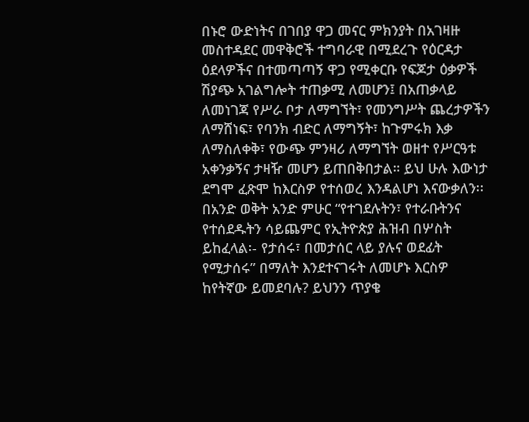በኑሮ ውድነትና በገበያ ዋጋ መናር ምክንያት በአገዛዙ መስተዳደር መዋቅሮች ተግባራዊ በሚደረጉ የዕርዳታ ዕደላዎችና በተመጣጣኝ ዋጋ የሚቀርቡ የፍጆታ ዕቃዎች ሽያጭ አገልግሎት ተጠቃሚ ለመሆን፤ በአጠቃላይ ለመነገጃ የሥራ ቦታ ለማግኘት፣ የመንግሥት ጨረታዎችን ለማሸነፍ፣ የባንክ ብድር ለማግኝት፣ ከጉምሩክ እቃ ለማስለቀቅ፣ የውጭ ምንዛሪ ለማግኘት ወዘተ የሥርዓቱ አቀንቃኝና ታዛዥ መሆን ይጠበቅበታል። ይህ ሁሉ እውነታ ደግሞ ፈጽሞ ከእርስዎ የተሰወረ እንዳልሆነ እናውቃለን፡፡
በአንድ ወቅት አንድ ምሁር “የተገደሉትን፣ የተራቡትንና የተሰደዱትን ሳይጨምር የኢትዮጵያ ሕዝብ በሦስት ይከፈላል፡- የታሰሩ፣ በመታሰር ላይ ያሉና ወደፊት የሚታሰሩ” በማለት እንደተናገሩት ለመሆኑ እርስዎ ከየትኛው ይመደባሉ? ይህንን ጥያቄ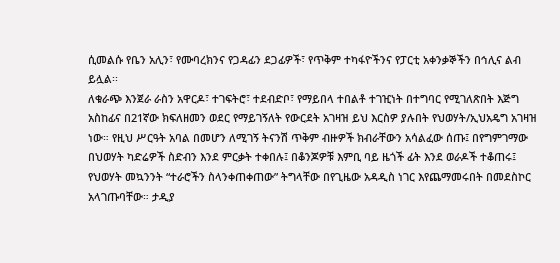ሲመልሱ የቤን አሊን፣ የሙባረክንና የጋዳፊን ደጋፊዎች፣ የጥቅም ተካፋዮችንና የፓርቲ አቀንቃኞችን በኅሊና ልብ ይሏል፡፡
ለቁራጭ እንጀራ ራስን አዋርዶ፣ ተገፍትሮ፣ ተደብድቦ፣ የማይበላ ተበልቶ ተገዢነት በተግባር የሚገለጽበት እጅግ አስከፊና በ21ኛው ክፍለዘመን ወደር የማይገኝለት የውርደት አገዛዝ ይህ እርስዎ ያሉበት የህወሃት/ኢህአዴግ አገዛዝ ነው። የዚህ ሥርዓት አባል በመሆን ለሚገኝ ትናንሽ ጥቅም ብዙዎች ክብራቸውን አሳልፈው ሰጡ፤ በየግምገማው በህወሃት ካድሬዎች ስድብን እንደ ምርቃት ተቀበሉ፤ በቆንጆዎቹ እምቢ ባይ ዜጎች ፊት እንደ ወራዶች ተቆጠሩ፤ የህወሃት መኳንንት “ተራሮችን ስላንቀጠቀጠው” ትግላቸው በየጊዜው አዳዲስ ነገር እየጨማመሩበት በመደስኮር አላገጡባቸው። ታዲያ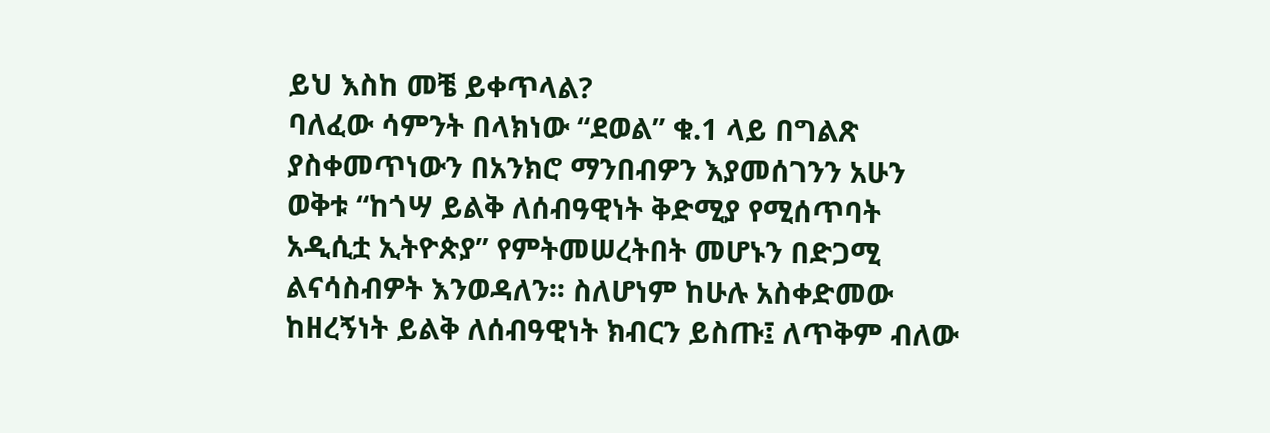ይህ እስከ መቼ ይቀጥላል?
ባለፈው ሳምንት በላክነው “ደወል” ቁ.1 ላይ በግልጽ ያስቀመጥነውን በአንክሮ ማንበብዎን እያመሰገንን አሁን ወቅቱ “ከጎሣ ይልቅ ለሰብዓዊነት ቅድሚያ የሚሰጥባት አዲሲቷ ኢትዮጵያ” የምትመሠረትበት መሆኑን በድጋሚ ልናሳስብዎት እንወዳለን፡፡ ስለሆነም ከሁሉ አስቀድመው ከዘረኝነት ይልቅ ለሰብዓዊነት ክብርን ይስጡ፤ ለጥቅም ብለው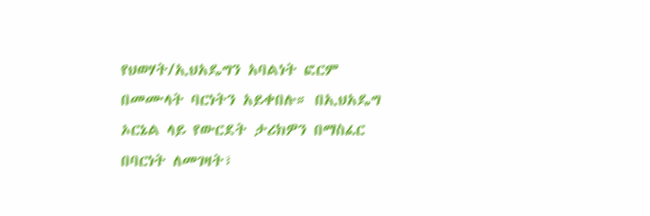የህወሃት/ኢህአዴግን አባልነት ፎርም በመሙላት ባርነትን አይቀበሉ። በኢህአዴግ ኦርኔል ላይ የውርደት ታሪክዎን በማስፈር በባርነት ለመገዛት፣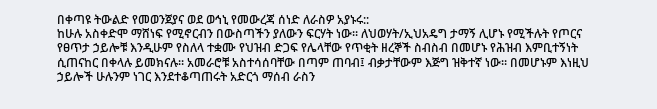በቀጣዩ ትውልድ የመወንጀያና ወደ ወኅኒ የመውረጃ ሰነድ ለራስዎ አያኑሩ::
ከሁሉ አስቀድሞ ማሸነፍ የሚኖርብን በውስጣችን ያለውን ፍርሃት ነው። ለህወሃት/ኢህአዴግ ታማኝ ሊሆኑ የሚችሉት የጦርና የፀጥታ ኃይሎቹ እንዲሁም የስለላ ተቋሙ የህዝብ ድጋፍ የሌላቸው የጥቂት ዘረኞች ስብስብ በመሆኑ የሕዝብ እምቢተኝነት ሲጠናከር በቀላሉ ይመክናሉ። አመራሮቹ አስተሳሰባቸው በጣም ጠባብ፤ ብቃታቸውም እጅግ ዝቅተኛ ነው። በመሆኑም እነዚህ ኃይሎች ሁሉንም ነገር እንደተቆጣጠሩት አድርጎ ማሰብ ራስን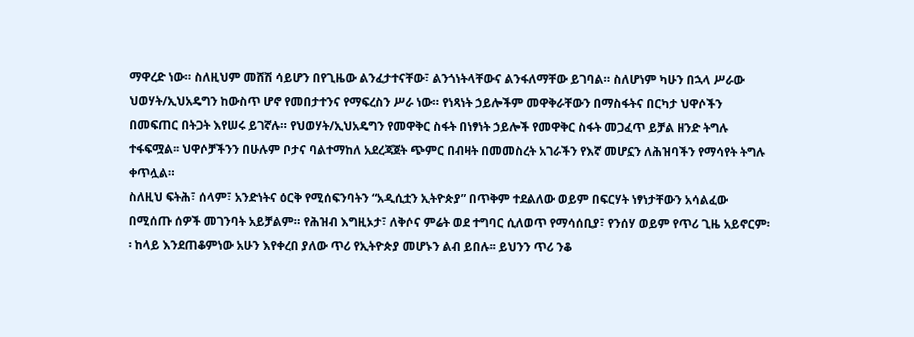ማዋረድ ነው። ስለዚህም መሸሽ ሳይሆን በየጊዜው ልንፈታተናቸው፣ ልንጎነትላቸውና ልንፋለማቸው ይገባል። ስለሆነም ካሁን በኋላ ሥራው ህወሃት/ኢህአዴግን ከውስጥ ሆኖ የመበታተንና የማፍረስን ሥራ ነው። የነጻነት ኃይሎችም መዋቅራቸውን በማስፋትና በርካታ ህዋሶችን በመፍጠር በትጋት እየሠሩ ይገኛሉ። የህወሃት/ኢህአዴግን የመዋቅር ስፋት በነፃነት ኃይሎች የመዋቅር ስፋት መጋፈጥ ይቻል ዘንድ ትግሉ ተፋፍሟል፡፡ ህዋሶቻችንን በሁሉም ቦታና ባልተማከለ አደረጃጀት ጭምር በብዛት በመመስረት አገራችን የእኛ መሆኗን ለሕዝባችን የማሳየት ትግሉ ቀጥሏል።
ስለዚህ ፍትሕ፣ ሰላም፣ አንድነትና ዕርቅ የሚሰፍንባትን “አዲሲቷን ኢትዮጵያ” በጥቅም ተደልለው ወይም በፍርሃት ነፃነታቸውን አሳልፈው በሚሰጡ ሰዎች መገንባት አይቻልም። የሕዝብ እግዚኦታ፣ ለቅሶና ምሬት ወደ ተግባር ሲለወጥ የማሳሰቢያ፣ የንሰሃ ወይም የጥሪ ጊዜ አይኖርም፡፡ ከላይ እንደጠቆምነው አሁን እየቀረበ ያለው ጥሪ የኢትዮጵያ መሆኑን ልብ ይበሉ፡፡ ይህንን ጥሪ ንቆ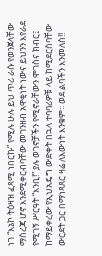ነገ “እኔኮ ትዕዛዝ ፈጻሚ ነበርኩ” የሚሉ ሁሉ ይህ ጥሪ ራሱ የወንጀላቸው ማስረጃ ሆኖ እንደሚቀርብባቸው መገንዘብ አዋቂነት ነውና ይህንን እየራደ የሚገኝ ሥርዓት “እንቢ!” ያሉ ወገኖቻችን የሚኖራቸውን ሞገስና ክብር፤ ከማይቀረው የኢህአዴግ ውድቀት በኋላ ተባባሪዎቹ ላይ ከሚደርስባቸው ውርደት ጋር በማነጻጸር ዛሬ ለእውነት እንቁም፡፡ ወደ ልባችን እንመለስ!!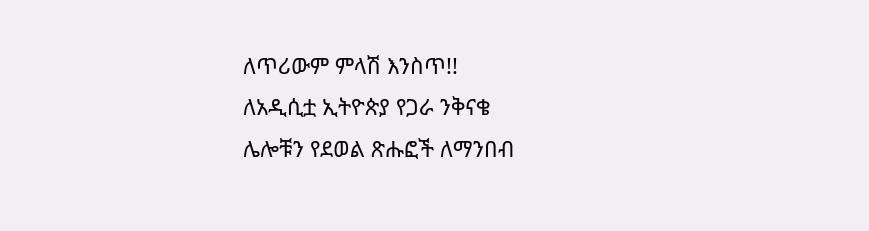ለጥሪውም ምላሽ እንስጥ!!
ለአዲሲቷ ኢትዮጵያ የጋራ ንቅናቄ
ሌሎቹን የደወል ጽሑፎች ለማንበብ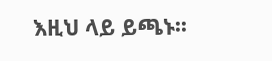እዚህ ላይ ይጫኑ፡፡